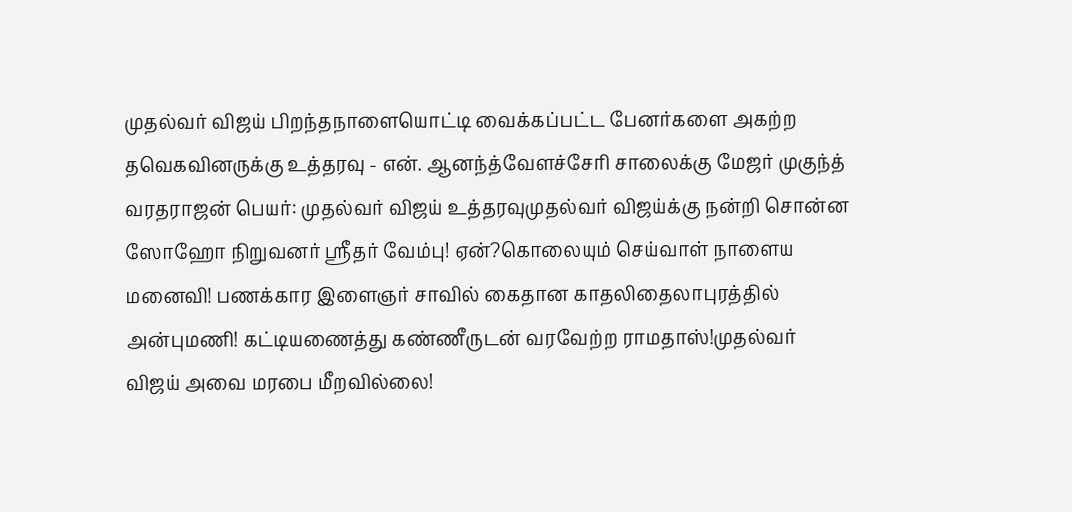முதல்வர் விஜய் பிறந்தநாளையொட்டி வைக்கப்பட்ட பேனர்களை அகற்ற தவெகவினருக்கு உத்தரவு - என். ஆனந்த்வேளச்சேரி சாலைக்கு மேஜர் முகுந்த் வரதராஜன் பெயர்: முதல்வர் விஜய் உத்தரவுமுதல்வர் விஜய்க்கு நன்றி சொன்ன ஸோஹோ நிறுவனர் ஸ்ரீதர் வேம்பு! ஏன்?கொலையும் செய்வாள் நாளைய மனைவி! பணக்கார இளைஞர் சாவில் கைதான காதலிதைலாபுரத்தில் அன்புமணி! கட்டியணைத்து கண்ணீருடன் வரவேற்ற ராமதாஸ்!முதல்வர் விஜய் அவை மரபை மீறவில்லை!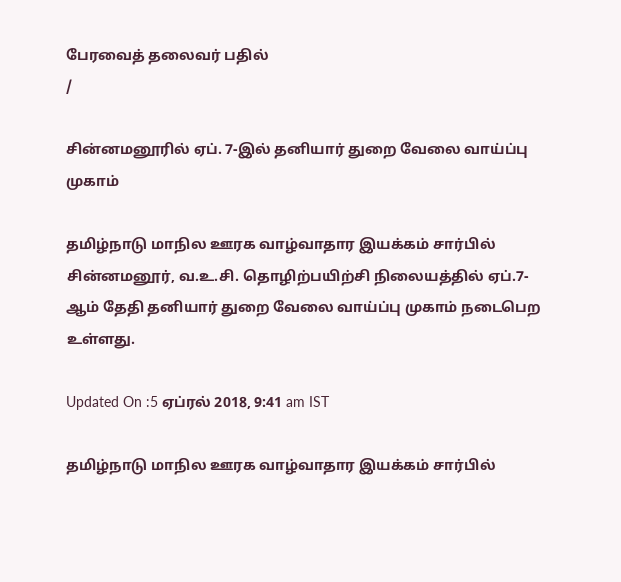பேரவைத் தலைவர் பதில்
/

சின்னமனூரில் ஏப். 7-இல் தனியார் துறை வேலை வாய்ப்பு முகாம்

தமிழ்நாடு மாநில ஊரக வாழ்வாதார இயக்கம் சார்பில் சின்னமனூர், வ.உ.சி. தொழிற்பயிற்சி நிலையத்தில் ஏப்.7-ஆம் தேதி தனியார் துறை வேலை வாய்ப்பு முகாம் நடைபெற உள்ளது.

Updated On :5 ஏப்ரல் 2018, 9:41 am IST

தமிழ்நாடு மாநில ஊரக வாழ்வாதார இயக்கம் சார்பில்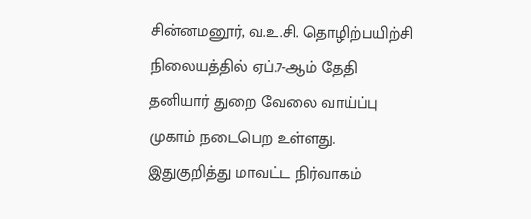சின்னமனூர், வ.உ.சி. தொழிற்பயிற்சி நிலையத்தில் ஏப்.7-ஆம் தேதி தனியார் துறை வேலை வாய்ப்பு முகாம் நடைபெற உள்ளது.
இதுகுறித்து மாவட்ட நிர்வாகம்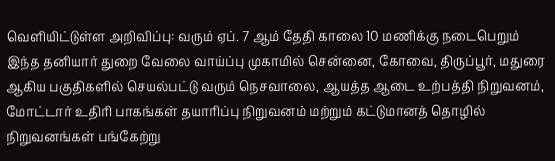வெளியிட்டுள்ள அறிவிப்பு: வரும் ஏப். 7 ஆம் தேதி காலை 10 மணிக்கு நடைபெறும் இந்த தனியார் துறை வேலை வாய்ப்பு முகாமில் சென்னை, கோவை, திருப்பூர், மதுரை ஆகிய பகுதிகளில் செயல்பட்டு வரும் நெசவாலை, ஆயத்த ஆடை உற்பத்தி நிறுவனம், மோட்டார் உதிரி பாகங்கள் தயாரிப்பு நிறுவனம் மற்றும் கட்டுமானத் தொழில் நிறுவனங்கள் பங்கேற்று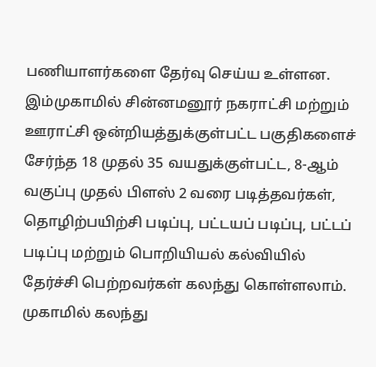பணியாளர்களை தேர்வு செய்ய உள்ளன. இம்முகாமில் சின்னமனூர் நகராட்சி மற்றும் ஊராட்சி ஒன்றியத்துக்குள்பட்ட பகுதிகளைச் சேர்ந்த 18 முதல் 35 வயதுக்குள்பட்ட, 8-ஆம் வகுப்பு முதல் பிளஸ் 2 வரை படித்தவர்கள், தொழிற்பயிற்சி படிப்பு, பட்டயப் படிப்பு, பட்டப் படிப்பு மற்றும் பொறியியல் கல்வியில் தேர்ச்சி பெற்றவர்கள் கலந்து கொள்ளலாம்.
முகாமில் கலந்து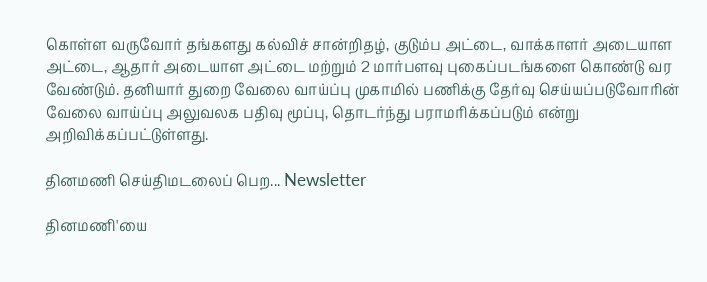கொள்ள வருவோர் தங்களது கல்விச் சான்றிதழ், குடும்ப அட்டை, வாக்காளர் அடையாள அட்டை, ஆதார் அடையாள அட்டை மற்றும் 2 மார்பளவு புகைப்படங்களை கொண்டு வர வேண்டும். தனியார் துறை வேலை வாய்ப்பு முகாமில் பணிக்கு தேர்வு செய்யப்படுவோரின் வேலை வாய்ப்பு அலுவலக பதிவு மூப்பு, தொடர்ந்து பராமரிக்கப்படும் என்று அறிவிக்கப்பட்டுள்ளது.

தினமணி செய்திமடலைப் பெற... Newsletter

தினமணி'யை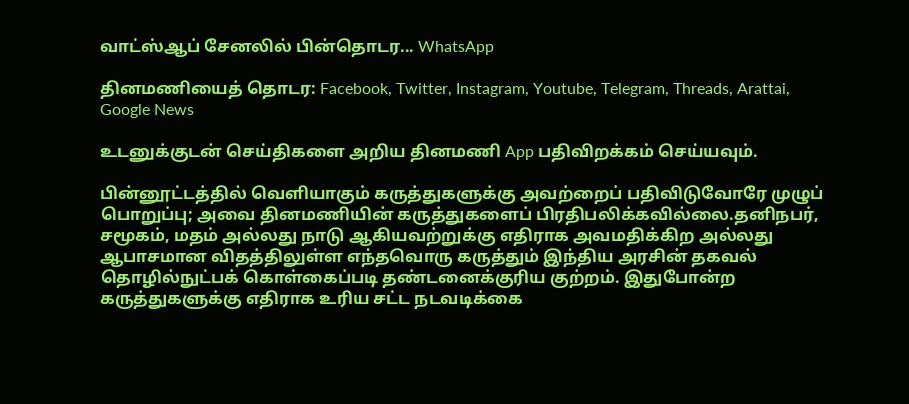வாட்ஸ்ஆப் சேனலில் பின்தொடர... WhatsApp

தினமணியைத் தொடர: Facebook, Twitter, Instagram, Youtube, Telegram, Threads, Arattai, Google News

உடனுக்குடன் செய்திகளை அறிய தினமணி App பதிவிறக்கம் செய்யவும்.

பின்னூட்டத்தில் வெளியாகும் கருத்துகளுக்கு அவற்றைப் பதிவிடுவோரே முழுப் பொறுப்பு; அவை தினமணியின் கருத்துகளைப் பிரதிபலிக்கவில்லை.தனிநபர், சமூகம், மதம் அல்லது நாடு ஆகியவற்றுக்கு எதிராக அவமதிக்கிற அல்லது ஆபாசமான விதத்திலுள்ள எந்தவொரு கருத்தும் இந்திய அரசின் தகவல் தொழில்நுட்பக் கொள்கைப்படி தண்டனைக்குரிய குற்றம். இதுபோன்ற கருத்துகளுக்கு எதிராக உரிய சட்ட நடவடிக்கை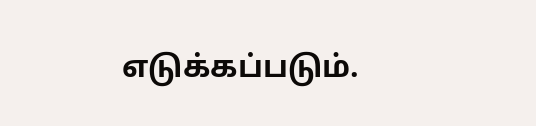எடுக்கப்படும்.